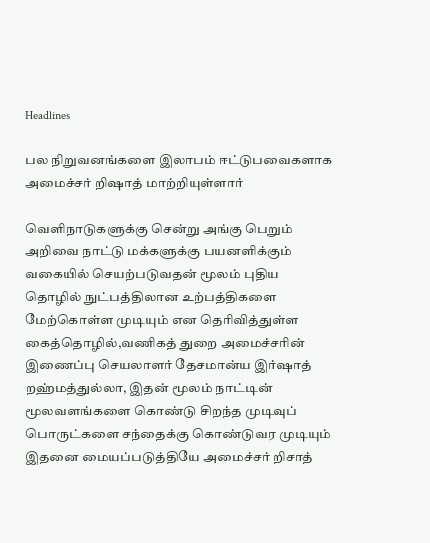Headlines

பல நிறுவனங்களை இலாபம் ஈட்டுபவைகளாக அமைச்சர் றிஷாத் மாற்றியுள்ளார்

வெளிநாடுகளுக்கு சென்று அங்கு பெறும் அறிவை நாட்டு மக்களுக்கு பயனளிக்கும் வகையில் செயற்படுவதன் மூலம் புதிய தொழில் நுட்பத்திலான உற்பத்திகளை மேற்கொள்ள முடியும் என தெரிவித்துள்ள கைத்தொழில்,வணிகத் துறை அமைச்சரின் இணைப்பு செயலாளர் தேசமான்ய இர்ஷாத் றஹ்மத்துல்லா, இதன் மூலம் நாட்டின் மூலவளங்களை கொண்டு சிறந்த முடிவுப் பொருட்களை சந்தைக்கு கொண்டுவர முடியும் இதனை மையப்படுத்தியே அமைச்சர் றிசாத்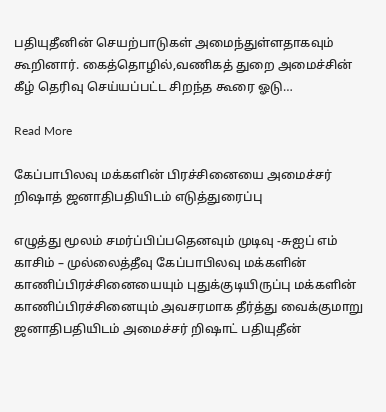பதியுதீனின் செயற்பாடுகள் அமைந்துள்ளதாகவும் கூறினார். கைத்தொழில்,வணிகத் துறை அமைச்சின் கீழ் தெரிவு செய்யப்பட்ட சிறந்த கூரை ஓடு…

Read More

கேப்பாபிலவு மக்களின் பிரச்சினையை அமைச்சர் றிஷாத் ஜனாதிபதியிடம் எடுத்துரைப்பு

எழுத்து மூலம் சமர்ப்பிப்பதெனவும் முடிவு -சுஐப் எம் காசிம் – முல்லைத்தீவு கேப்பாபிலவு மக்களின் காணிப்பிரச்சினையையும் புதுக்குடியிருப்பு மக்களின் காணிப்பிரச்சினையும் அவசரமாக தீர்த்து வைக்குமாறு ஜனாதிபதியிடம் அமைச்சர் றிஷாட் பதியுதீன்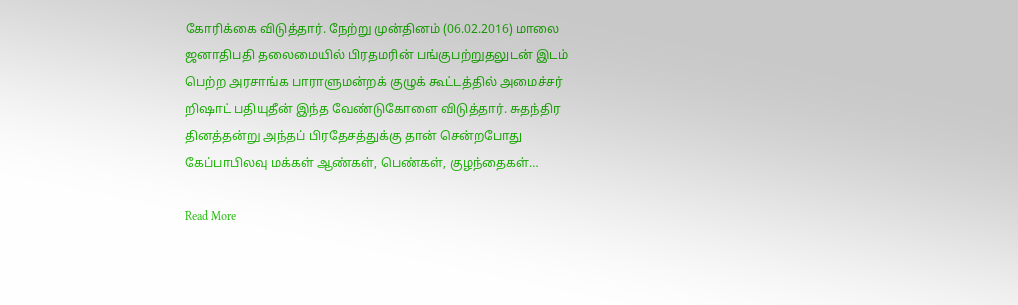கோரிக்கை விடுத்தார். நேற்று முன்தினம் (06.02.2016) மாலை ஜனாதிபதி தலைமையில் பிரதமரின் பங்குபற்றுதலுடன் இடம் பெற்ற அரசாங்க பாராளுமன்றக் குழுக் கூட்டத்தில் அமைச்சர் றிஷாட் பதியுதீன் இந்த வேண்டுகோளை விடுத்தார். சுதந்திர தினத்தன்று அந்தப் பிரதேசத்துக்கு தான் சென்றபோது கேப்பாபிலவு மக்கள் ஆண்கள், பெண்கள், குழந்தைகள்…

Read More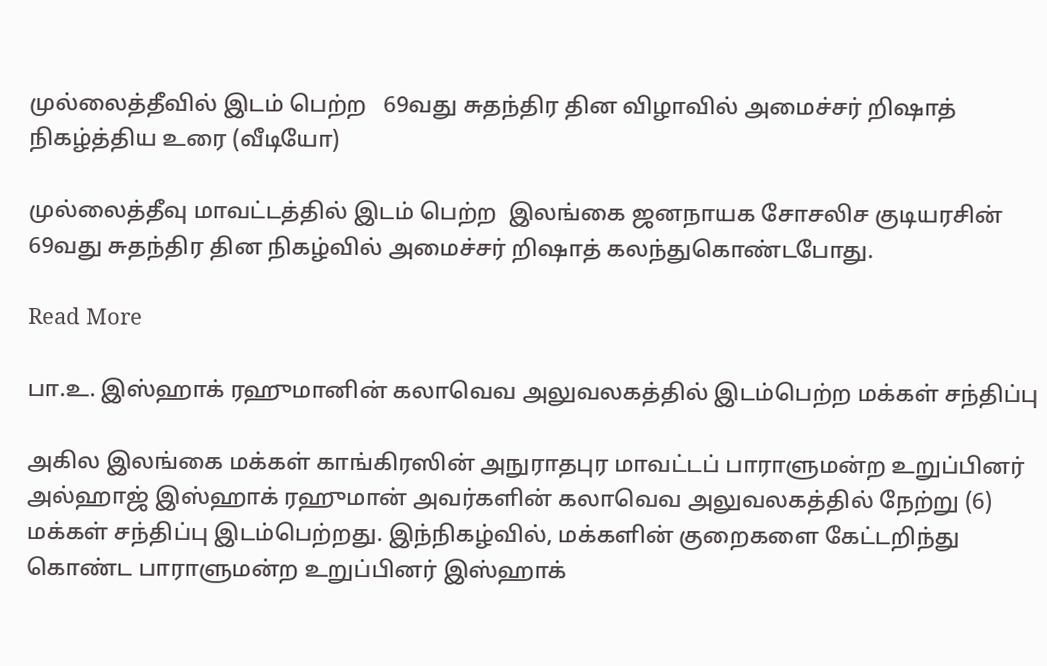முல்லைத்தீவில் இடம் பெற்ற   69வது சுதந்திர தின விழாவில் அமைச்சர் றிஷாத் நிகழ்த்திய உரை (வீடியோ)

முல்லைத்தீவு மாவட்டத்தில் இடம் பெற்ற  இலங்கை ஜனநாயக சோசலிச குடியரசின் 69வது சுதந்திர தின நிகழ்வில் அமைச்சர் றிஷாத் கலந்துகொண்டபோது.

Read More

பா.உ. இஸ்ஹாக் ரஹுமானின் கலாவெவ அலுவலகத்தில் இடம்பெற்ற மக்கள் சந்திப்பு

அகில இலங்கை மக்கள் காங்கிரஸின் அநுராதபுர மாவட்டப் பாராளுமன்ற உறுப்பினர் அல்ஹாஜ் இஸ்ஹாக் ரஹுமான் அவர்களின் கலாவெவ அலுவலகத்தில் நேற்று (6) மக்கள் சந்திப்பு இடம்பெற்றது. இந்நிகழ்வில், மக்களின் குறைகளை கேட்டறிந்து கொண்ட பாராளுமன்ற உறுப்பினர் இஸ்ஹாக்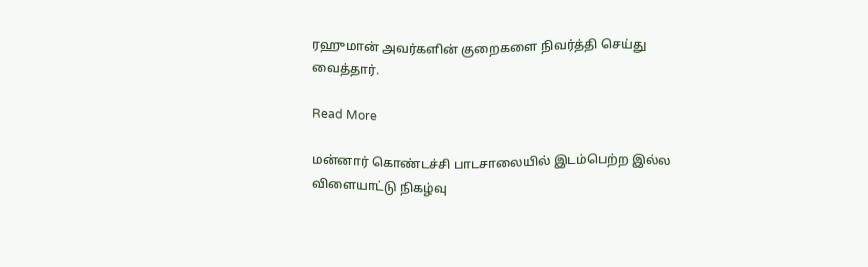ரஹுமான் அவர்களின் குறைகளை நிவர்த்தி செய்து வைத்தார்.

Read More

மன்னார் கொண்டச்சி பாடசாலையில் இடம்பெற்ற இல்ல விளையாட்டு நிகழ்வு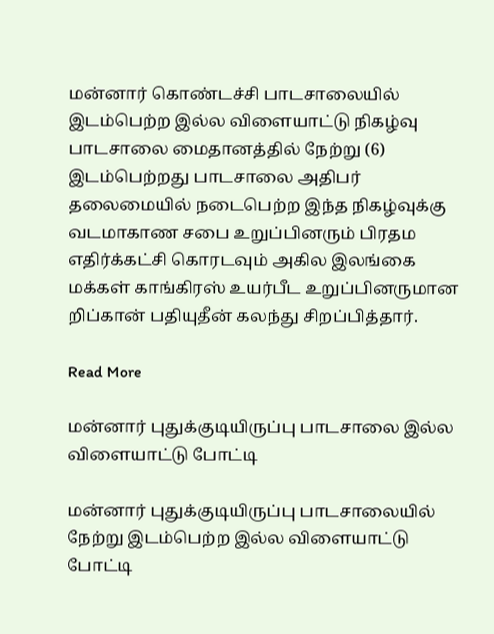மன்னார் கொண்டச்சி பாடசாலையில் இடம்பெற்ற இல்ல விளையாட்டு நிகழ்வு  பாடசாலை மைதானத்தில் நேற்று (6) இடம்பெற்றது பாடசாலை அதிபர் தலைமையில் நடைபெற்ற இந்த நிகழ்வுக்கு வடமாகாண சபை உறுப்பினரும் பிரதம எதிர்க்கட்சி கொரடவும் அகில இலங்கை மக்கள் காங்கிரஸ் உயர்பீட உறுப்பினருமான றிப்கான் பதியுதீன் கலந்து சிறப்பித்தார்.

Read More

மன்னார் புதுக்குடியிருப்பு பாடசாலை இல்ல விளையாட்டு போட்டி

மன்னார் புதுக்குடியிருப்பு பாடசாலையில் நேற்று இடம்பெற்ற இல்ல விளையாட்டு போட்டி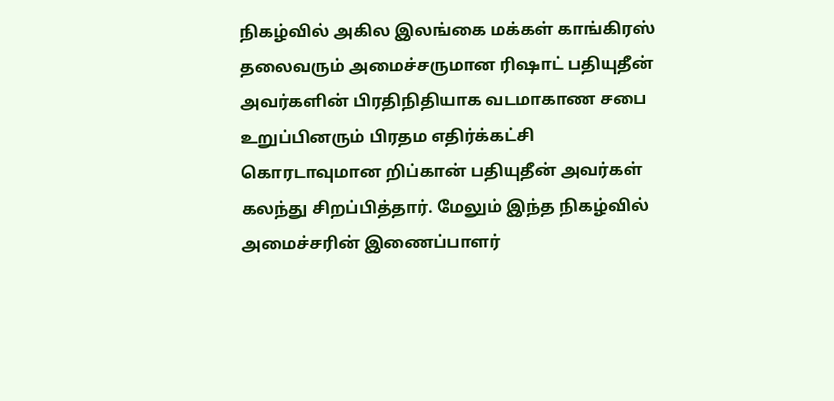நிகழ்வில் அகில இலங்கை மக்கள் காங்கிரஸ் தலைவரும் அமைச்சருமான ரிஷாட் பதியுதீன் அவர்களின் பிரதிநிதியாக வடமாகாண சபை உறுப்பினரும் பிரதம எதிர்க்கட்சி கொரடாவுமான றிப்கான் பதியுதீன் அவர்கள் கலந்து சிறப்பித்தார். மேலும் இந்த நிகழ்வில் அமைச்சரின் இணைப்பாளர்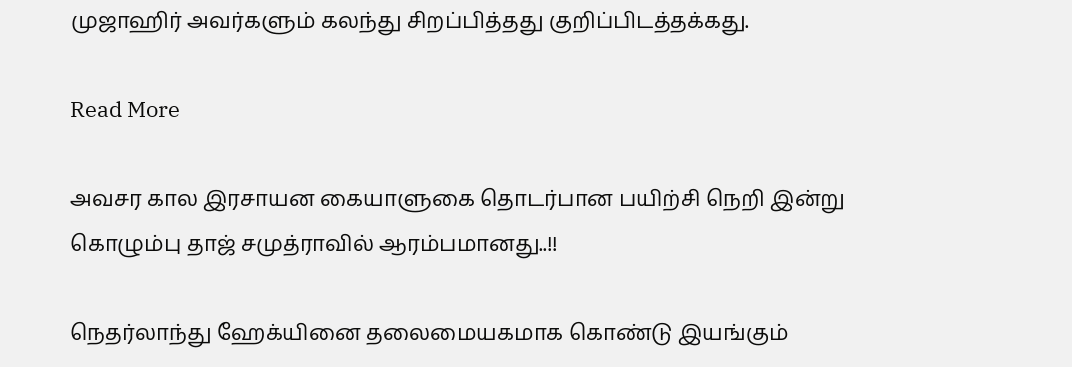முஜாஹிர் அவர்களும் கலந்து சிறப்பித்தது குறிப்பிடத்தக்கது.

Read More

அவசர கால இரசாயன கையாளுகை தொடர்பான பயிற்சி நெறி இன்று கொழும்பு தாஜ் சமுத்ராவில் ஆரம்பமானது..!!

நெதர்லாந்து ஹேக்யினை தலைமையகமாக கொண்டு இயங்கும்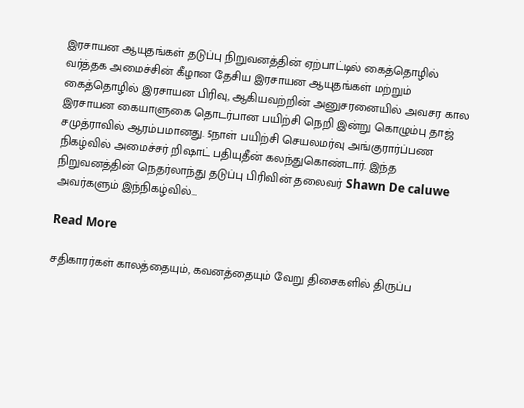இரசாயன ஆயுதங்கள் தடுப்பு நிறுவனத்தின் ஏற்பாட்டில் கைத்தொழில் வர்த்தக அமைச்சின் கீழான தேசிய இரசாயன ஆயுதங்கள் மற்றும் கைத்தொழில் இரசாயன பிரிவு, ஆகியவற்றின் அனுசரனையில் அவசர கால இரசாயன கையாளுகை தொடர்பான பயிற்சி நெறி இன்று கொழும்பு தாஜ் சமுத்ராவில் ஆரம்பமானது. 5நாள் பயிற்சி செயலமர்வு அங்குரார்ப்பண நிகழ்வில் அமைச்சர் றிஷாட் பதியுதீன் கலந்துகொண்டார். இந்த நிறுவனத்தின் நெதர்லாந்து தடுப்பு பிரிவின் தலைவர் Shawn De caluwe அவர்களும் இந்நிகழ்வில்…

Read More

சதிகாரர்கள் காலத்தையும், கவனத்தையும் வேறு திசைகளில் திருப்ப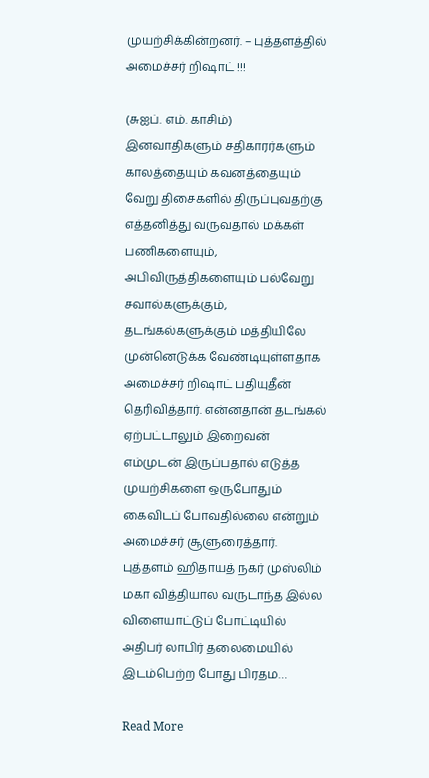முயற்சிக்கின்றனர். – புத்தளத்தில் அமைச்சர் றிஷாட் !!!

(சுஐப். எம். காசிம்) இனவாதிகளும் சதிகாரர்களும் காலத்தையும் கவனத்தையும் வேறு திசைகளில் திருப்புவதற்கு எத்தனித்து வருவதால் மக்கள் பணிகளையும், அபிவிருத்திகளையும் பல்வேறு சவால்களுக்கும், தடங்கல்களுக்கும் மத்தியிலே முன்னெடுக்க வேண்டியுள்ளதாக அமைச்சர் றிஷாட் பதியுதீன் தெரிவித்தார். என்னதான் தடங்கல் ஏற்பட்டாலும் இறைவன் எம்முடன் இருப்பதால் எடுத்த முயற்சிகளை ஒருபோதும் கைவிடப் போவதில்லை என்றும் அமைச்சர் சூளுரைத்தார். புத்தளம் ஹிதாயத் நகர் முஸ்லிம் மகா வித்தியால வருடாந்த இல்ல விளையாட்டுப் போட்டியில் அதிபர் லாபிர் தலைமையில் இடம்பெற்ற போது பிரதம…

Read More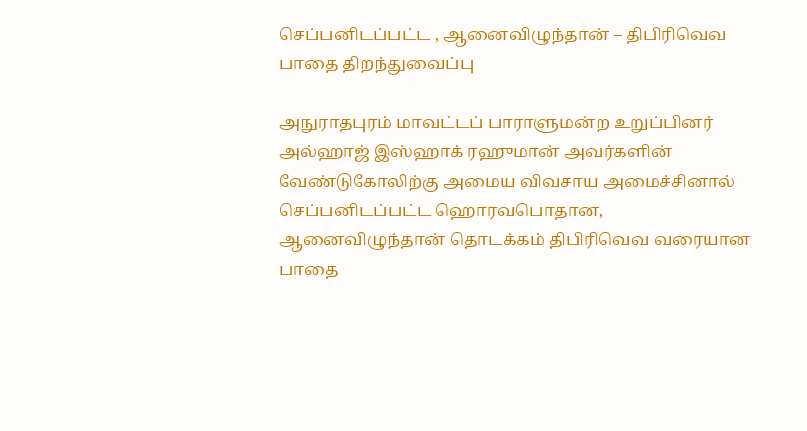செப்பனிடப்பட்ட , ஆனைவிழுந்தான் – திபிரிவெவ பாதை திறந்துவைப்பு

அநுராதபுரம் மாவட்டப் பாராளுமன்ற உறுப்பினர் அல்ஹாஜ் இஸ்ஹாக் ரஹுமான் அவர்களின் வேண்டுகோலிற்கு அமைய விவசாய அமைச்சினால் செப்பனிடப்பட்ட ஹொரவபொதான, ஆனைவிழுந்தான் தொடக்கம் திபிரிவெவ வரையான பாதை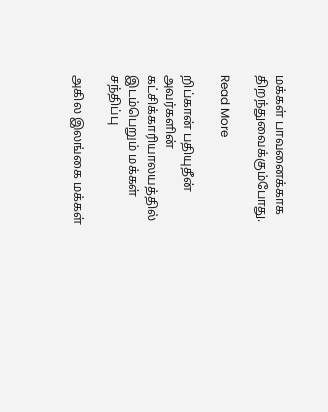மக்கள் பாவனைக்காக திறந்துவைக்கும்போது.

Read More

றிப்கான் பதியுதீன் அவர்களின் கட்சிக்காரியாலயத்தில் இடம்பெறும் மக்கள் சந்திப்பு

அகில இலங்கை மக்கள்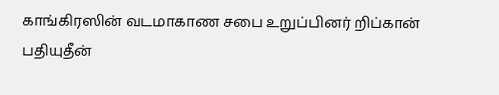காங்கிரஸின் வடமாகாண சபை உறுப்பினர் றிப்கான் பதியுதீன்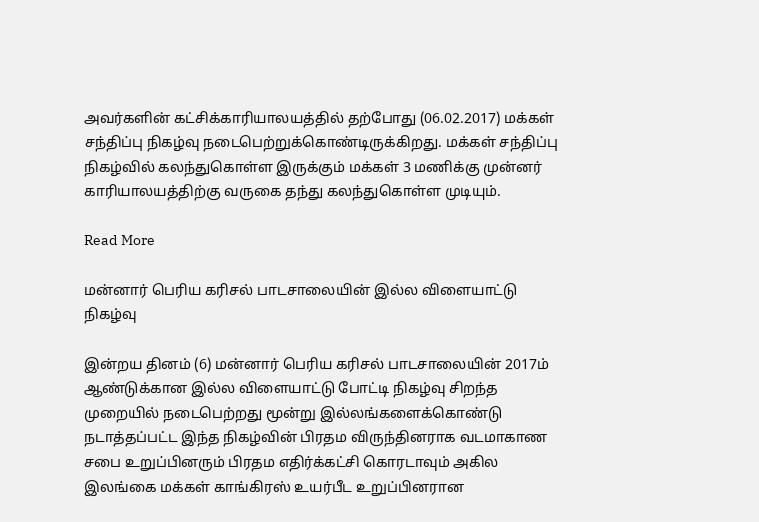அவர்களின் கட்சிக்காரியாலயத்தில் தற்போது (06.02.2017) மக்கள் சந்திப்பு நிகழ்வு நடைபெற்றுக்கொண்டிருக்கிறது. மக்கள் சந்திப்பு நிகழ்வில் கலந்துகொள்ள இருக்கும் மக்கள் 3 மணிக்கு முன்னர் காரியாலயத்திற்கு வருகை தந்து கலந்துகொள்ள முடியும்.

Read More

மன்னார் பெரிய கரிசல் பாடசாலையின் இல்ல விளையாட்டு நிகழ்வு

இன்றய தினம் (6) மன்னார் பெரிய கரிசல் பாடசாலையின் 2017ம் ஆண்டுக்கான இல்ல விளையாட்டு போட்டி நிகழ்வு சிறந்த முறையில் நடைபெற்றது மூன்று இல்லங்களைக்கொண்டு நடாத்தப்பட்ட இந்த நிகழ்வின் பிரதம விருந்தினராக வடமாகாண சபை உறுப்பினரும் பிரதம எதிர்க்கட்சி கொரடாவும் அகில இலங்கை மக்கள் காங்கிரஸ் உயர்பீட உறுப்பினரான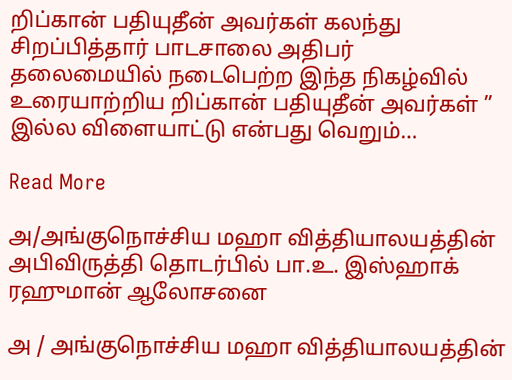றிப்கான் பதியுதீன் அவர்கள் கலந்து சிறப்பித்தார் பாடசாலை அதிபர் தலைமையில் நடைபெற்ற இந்த நிகழ்வில் உரையாற்றிய றிப்கான் பதியுதீன் அவர்கள் ” இல்ல விளையாட்டு என்பது வெறும்…

Read More

அ/அங்குநொச்சிய மஹா வித்தியாலயத்தின் அபிவிருத்தி தொடர்பில் பா.உ. இஸ்ஹாக் ரஹுமான் ஆலோசனை

அ / அங்குநொச்சிய மஹா வித்தியாலயத்தின்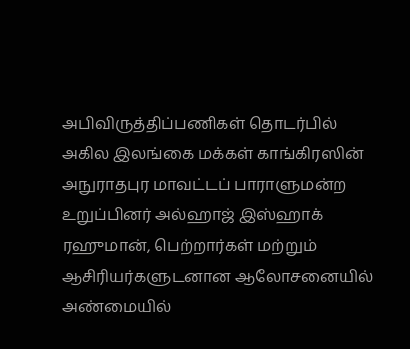அபிவிருத்திப்பணிகள் தொடர்பில் அகில இலங்கை மக்கள் காங்கிரஸின் அநுராதபுர மாவட்டப் பாராளுமன்ற உறுப்பினர் அல்ஹாஜ் இஸ்ஹாக் ரஹுமான், பெற்றார்கள் மற்றும்  ஆசிரியர்களுடனான ஆலோசனையில் அண்மையில்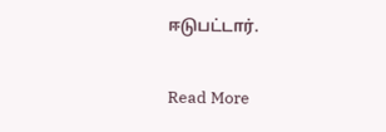ஈடுபட்டார்.

Read More